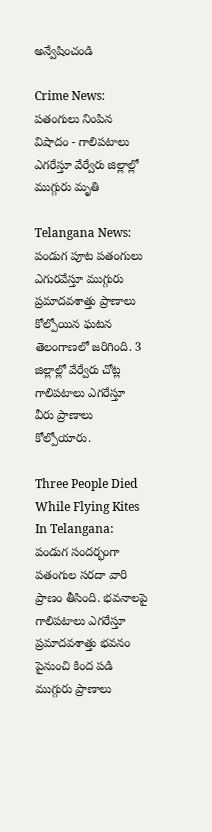అన్వేషించండి

Crime News: పతంగులు నింపిన విషాదం - గాలిపటాలు ఎగరేస్తూ వేర్వేరు జిల్లాల్లో ముగ్గురు మృతి

Telangana News: పండుగ పూట పతంగులు ఎగురవేస్తూ ముగ్గురు ప్రమాదవశాత్తు ప్రాణాలు కోల్పోయిన ఘటన తెలంగాణలో జరిగింది. 3 జిల్లాల్లో వేర్వేరు చోట్ల గాలిపటాలు ఎగరేస్తూ వీరు ప్రాణాలు కోల్పోయారు.

Three People Died While Flying Kites In Telangana: పండుగ సందర్భంగా పతంగుల సరదా వారి ప్రాణం తీసింది. భవనాలపై గాలిపటాలు ఎగరేస్తూ ప్రమాదవశాత్తు భవనం పైనుంచి కింద పడి ముగ్గురు ప్రాణాలు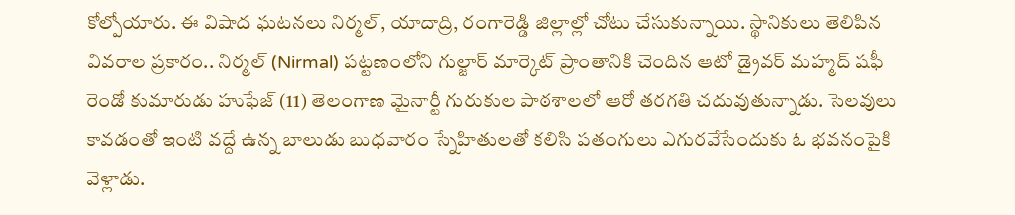కోల్పోయారు. ఈ విషాద ఘటనలు నిర్మల్, యాదాద్రి, రంగారెడ్డి జిల్లాల్లో చోటు చేసుకున్నాయి. స్థానికులు తెలిపిన వివరాల ప్రకారం.. నిర్మల్ (Nirmal) పట్టణంలోని గుల్జార్ మార్కెట్‌ ప్రాంతానికి చెందిన ఆటో డ్రైవర్ మహ్మద్ షఫీ రెండో కుమారుడు హుఫేజ్ (11) తెలంగాణ మైనార్టీ గురుకుల పాఠశాలలో ఆరో తరగతి చదువుతున్నాడు. సెలవులు కావడంతో ఇంటి వద్దే ఉన్న బాలుడు బుధవారం స్నేహితులతో కలిసి పతంగులు ఎగురవేసేందుకు ఓ భవనంపైకి వెళ్లాడు.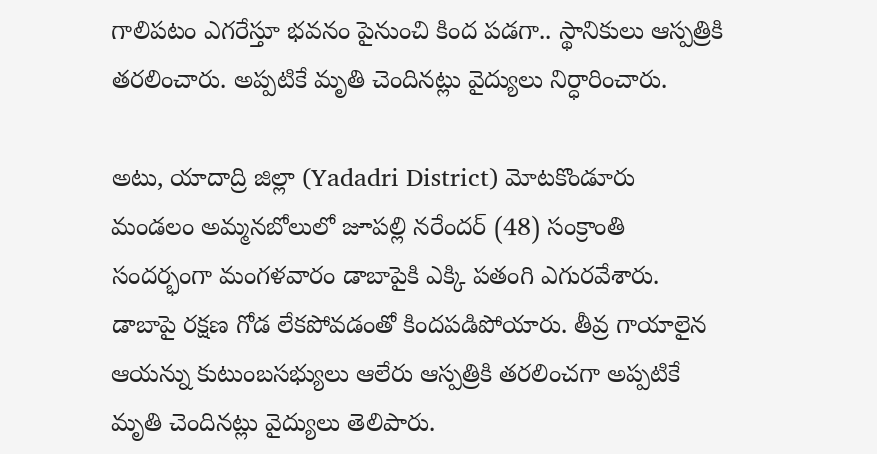గాలిపటం ఎగరేస్తూ భవనం పైనుంచి కింద పడగా.. స్థానికులు ఆస్పత్రికి తరలించారు. అప్పటికే మృతి చెందినట్లు వైద్యులు నిర్ధారించారు.

అటు, యాదాద్రి జిల్లా (Yadadri District) మోటకొండూరు మండలం అమ్మనబోలులో జూపల్లి నరేందర్ (48) సంక్రాంతి సందర్భంగా మంగళవారం డాబాపైకి ఎక్కి పతంగి ఎగురవేశారు. డాబాపై రక్షణ గోడ లేకపోవడంతో కిందపడిపోయారు. తీవ్ర గాయాలైన ఆయన్ను కుటుంబసభ్యులు ఆలేరు ఆస్పత్రికి తరలించగా అప్పటికే మృతి చెందినట్లు వైద్యులు తెలిపారు.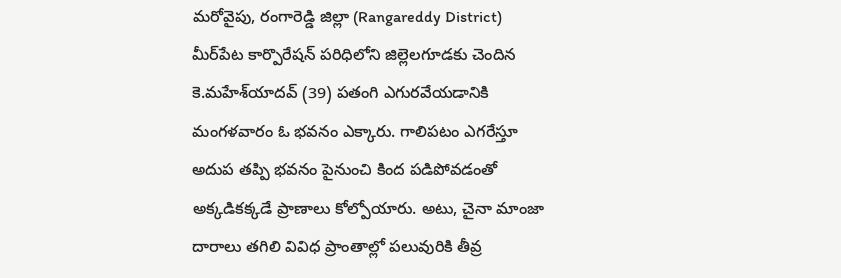మరోవైపు, రంగారెడ్డి జిల్లా (Rangareddy District) మీర్‌పేట కార్పొరేషన్ పరిధిలోని జిల్లెలగూడకు చెందిన కె.మహేశ్‌యాదవ్ (39) పతంగి ఎగురవేయడానికి మంగళవారం ఓ భవనం ఎక్కారు. గాలిపటం ఎగరేస్తూ అదుప తప్పి భవనం పైనుంచి కింద పడిపోవడంతో అక్కడికక్కడే ప్రాణాలు కోల్పోయారు. అటు, చైనా మాంజా దారాలు తగిలి వివిధ ప్రాంతాల్లో పలువురికి తీవ్ర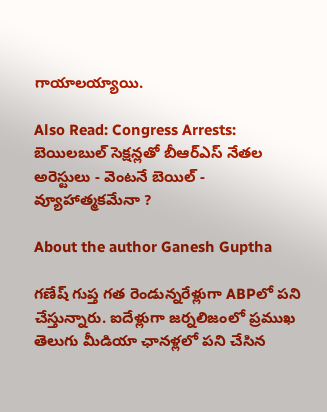గాయాలయ్యాయి.

Also Read: Congress Arrests: బెయిలబుల్ సెక్షన్లతో బీఆర్ఎస్ నేతల అరెస్టులు - వెంటనే బెయిల్ - వ్యూహాత్మకమేనా ?

About the author Ganesh Guptha

గణేష్ గుప్త గత రెండున్నరేళ్లుగా ABPలో పని చేస్తున్నారు. ఐదేళ్లుగా జర్నలిజంలో ప్రముఖ తెలుగు మీడియా ఛానళ్లలో పని చేసిన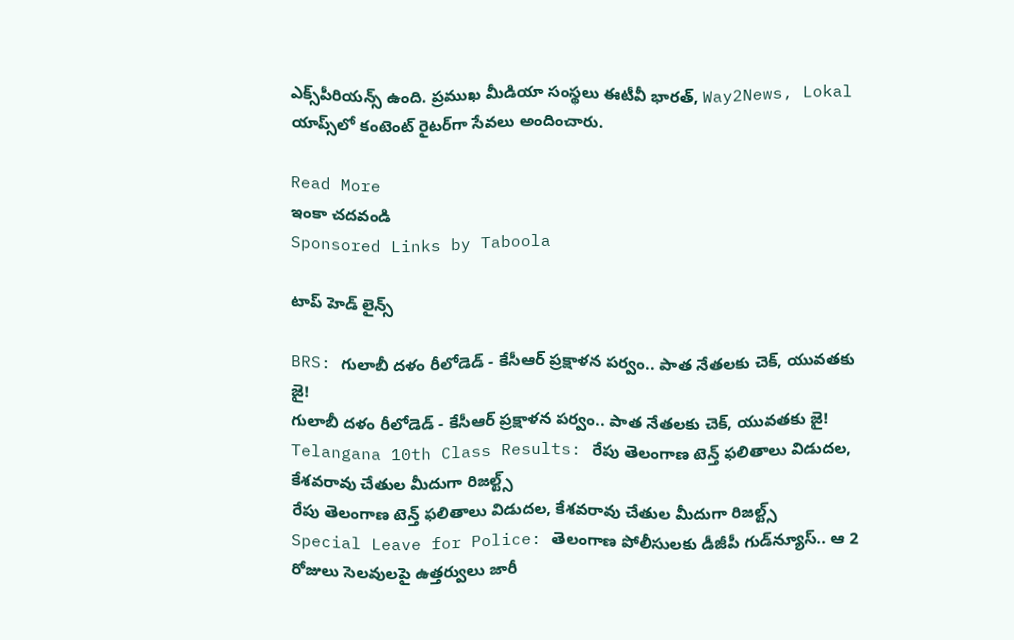ఎక్స్‌పీరియన్స్ ఉంది. ప్రముఖ మీడియా సంస్థలు ఈటీవీ భారత్, Way2News, Lokal యాప్స్‌లో కంటెంట్ రైటర్‌గా సేవలు అందించారు.

Read More
ఇంకా చదవండి
Sponsored Links by Taboola

టాప్ హెడ్ లైన్స్

BRS: గులాబీ దళం రీలోడెడ్ - కేసీఆర్ ప్రక్షాళన పర్వం.. పాత నేతలకు చెక్, యువతకు జై!
గులాబీ దళం రీలోడెడ్ - కేసీఆర్ ప్రక్షాళన పర్వం.. పాత నేతలకు చెక్, యువతకు జై!
Telangana 10th Class Results: రేపు తెలంగాణ టెన్త్ ఫలితాలు విడుదల, కేశవరావు చేతుల మీదుగా రిజల్ట్స్
రేపు తెలంగాణ టెన్త్ ఫలితాలు విడుదల, కేశవరావు చేతుల మీదుగా రిజల్ట్స్
Special Leave for Police: తెలంగాణ పోలీసులకు డీజీపీ గుడ్‌న్యూస్.. ఆ 2 రోజులు సెలవులపై ఉత్తర్వులు జారీ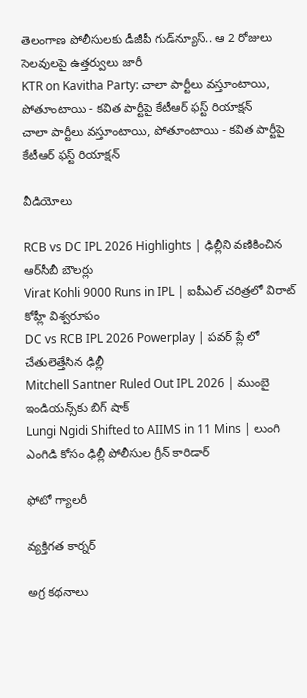తెలంగాణ పోలీసులకు డీజీపీ గుడ్‌న్యూస్.. ఆ 2 రోజులు సెలవులపై ఉత్తర్వులు జారీ
KTR on Kavitha Party: చాలా పార్టీలు వస్తూంటాయి, పోతూంటాయి - కవిత పార్టీపై కేటీఆర్ ఫస్ట్ రియాక్షన్
చాలా పార్టీలు వస్తూంటాయి, పోతూంటాయి - కవిత పార్టీపై కేటీఆర్ ఫస్ట్ రియాక్షన్

వీడియోలు

RCB vs DC IPL 2026 Highlights | ఢిల్లీని వణికించిన ఆర్‌సీబీ బౌలర్లు
Virat Kohli 9000 Runs in IPL | ఐపీఎల్ చరిత్రలో విరాట్ కోహ్లీ విశ్వరూపం
DC vs RCB IPL 2026 Powerplay | పవర్ ప్లే లో చేతులెత్తేసిన ఢిల్లీ
Mitchell Santner Ruled Out IPL 2026 | ముంబై ఇండియన్స్‌కు బిగ్ షాక్
Lungi Ngidi Shifted to AIIMS in 11 Mins | లుంగి ఎంగిడి కోసం ఢిల్లీ పోలీసుల గ్రీన్ కారిడార్

ఫోటో గ్యాలరీ

వ్యక్తిగత కార్నర్

అగ్ర కథనాలు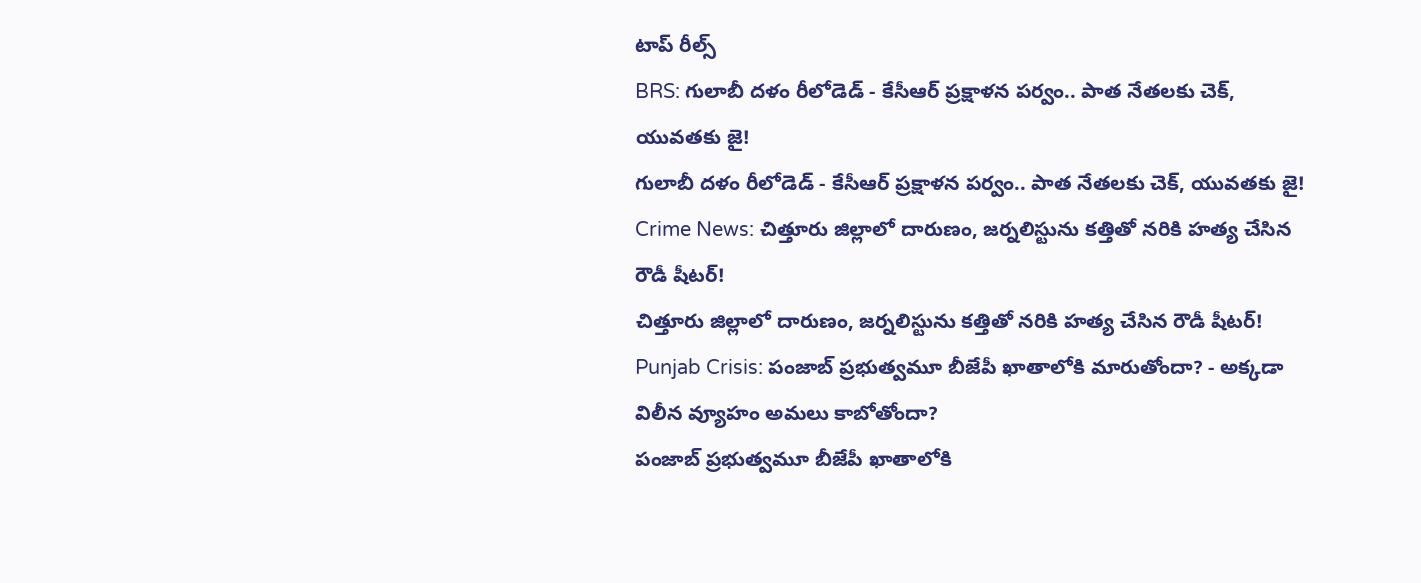టాప్ రీల్స్
BRS: గులాబీ దళం రీలోడెడ్ - కేసీఆర్ ప్రక్షాళన పర్వం.. పాత నేతలకు చెక్, యువతకు జై!
గులాబీ దళం రీలోడెడ్ - కేసీఆర్ ప్రక్షాళన పర్వం.. పాత నేతలకు చెక్, యువతకు జై!
Crime News: చిత్తూరు జిల్లాలో దారుణం, జర్నలిస్టును కత్తితో నరికి హత్య చేసిన రౌడీ షీటర్!
చిత్తూరు జిల్లాలో దారుణం, జర్నలిస్టును కత్తితో నరికి హత్య చేసిన రౌడీ షీటర్!
Punjab Crisis: పంజాబ్‌ ప్రభుత్వమూ బీజేపీ ఖాతాలోకి మారుతోందా? - అక్కడా విలీన వ్యూహం అమలు కాబోతోందా?
పంజాబ్‌ ప్రభుత్వమూ బీజేపీ ఖాతాలోకి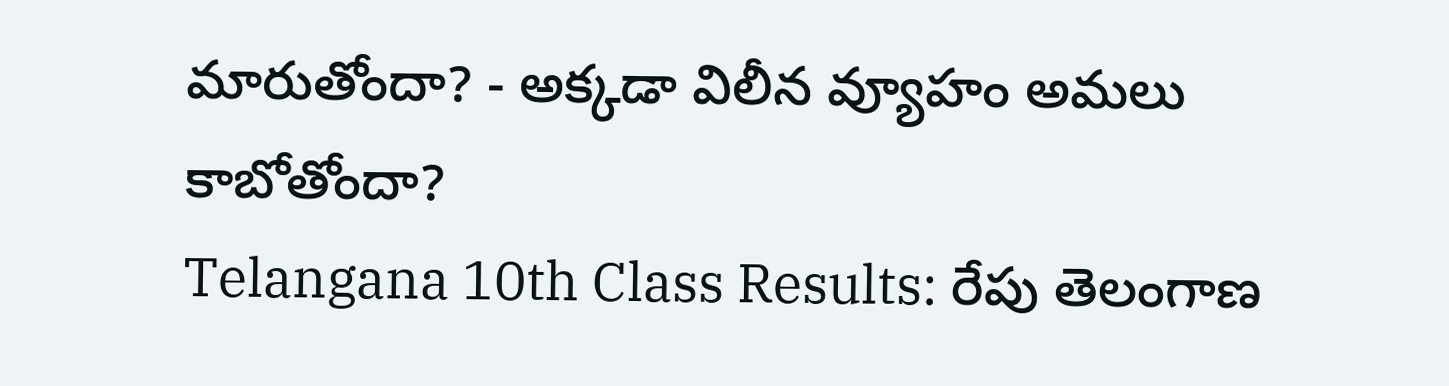మారుతోందా? - అక్కడా విలీన వ్యూహం అమలు కాబోతోందా?
Telangana 10th Class Results: రేపు తెలంగాణ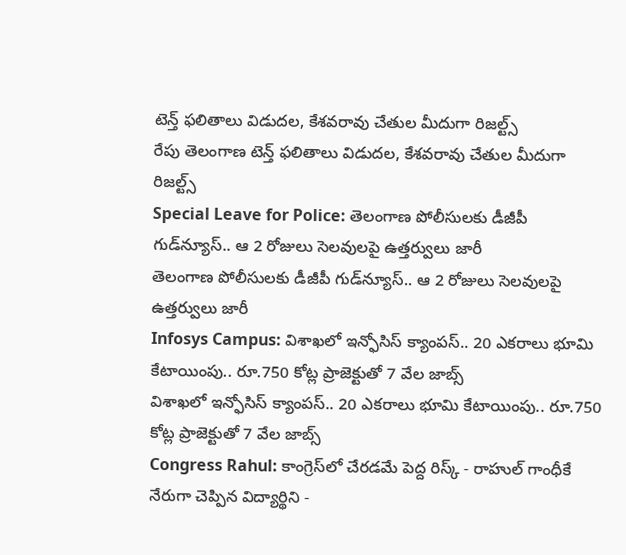టెన్త్ ఫలితాలు విడుదల, కేశవరావు చేతుల మీదుగా రిజల్ట్స్
రేపు తెలంగాణ టెన్త్ ఫలితాలు విడుదల, కేశవరావు చేతుల మీదుగా రిజల్ట్స్
Special Leave for Police: తెలంగాణ పోలీసులకు డీజీపీ గుడ్‌న్యూస్.. ఆ 2 రోజులు సెలవులపై ఉత్తర్వులు జారీ
తెలంగాణ పోలీసులకు డీజీపీ గుడ్‌న్యూస్.. ఆ 2 రోజులు సెలవులపై ఉత్తర్వులు జారీ
Infosys Campus: విశాఖలో ఇన్ఫోసిస్‌ క్యాంపస్.. 20 ఎకరాలు భూమి కేటాయింపు.. రూ.750 కోట్ల ప్రాజెక్టుతో 7 వేల జాబ్స్
విశాఖలో ఇన్ఫోసిస్‌ క్యాంపస్.. 20 ఎకరాలు భూమి కేటాయింపు.. రూ.750 కోట్ల ప్రాజెక్టుతో 7 వేల జాబ్స్
Congress Rahul: కాంగ్రెస్‌లో చేరడమే పెద్ద రిస్క్ - రాహుల్ గాంధీకే నేరుగా చెప్పిన విద్యార్థిని -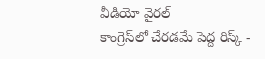వీడియో వైరల్
కాంగ్రెస్‌లో చేరడమే పెద్ద రిస్క్ -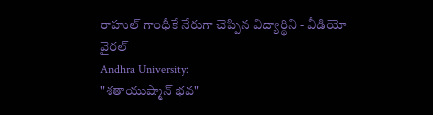రాహుల్ గాంధీకే నేరుగా చెప్పిన విద్యార్థిని - వీడియో వైరల్
Andhra University:
"శతాయుష్మాన్ భవ"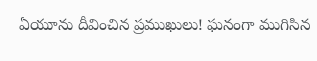ఏయూను దీవించిన ప్రముఖులు! ఘనంగా ముగిసిన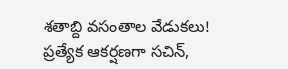శతాబ్ది వసంతాల వేడుకలు! ప్రత్యేక ఆకర్షణగా సచిన్,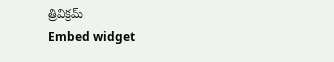త్రివిక్రమ్
Embed widget